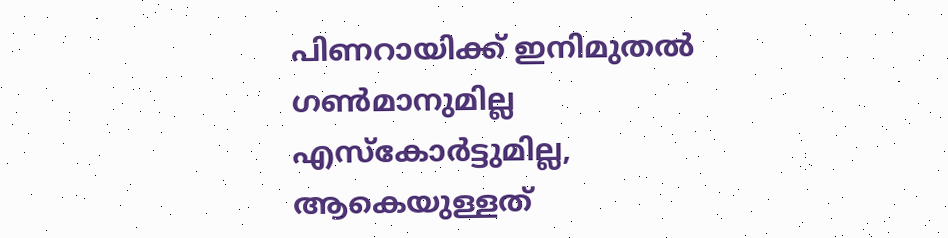പിണറായിക്ക് ഇനിമുതല്‍ ഗണ്‍മാനുമില്ല എസ്കോര്‍ട്ടുമില്ല, ആകെയുള്ളത്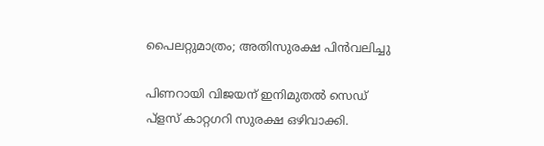പൈലറ്റുമാത്രം; അതിസുരക്ഷ പിൻവലിച്ചു

പിണറായി വിജയന് ഇനിമുതല്‍ സെഡ് പ്ളസ് കാറ്റഗറി സുരക്ഷ ഒഴിവാക്കി.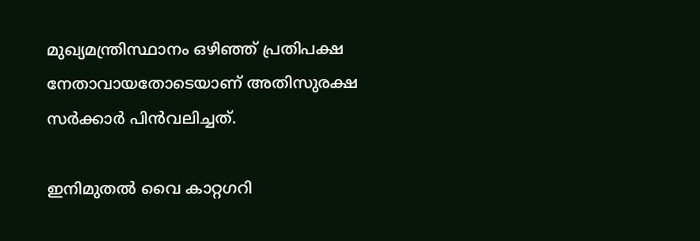മുഖ്യമന്ത്രിസ്ഥാനം ഒഴിഞ്ഞ് പ്രതിപക്ഷ നേതാവായതോടെയാണ് അതിസുരക്ഷ സർക്കാർ പിൻവലിച്ചത്.

ഇനിമുതല്‍ വൈ കാറ്റഗറി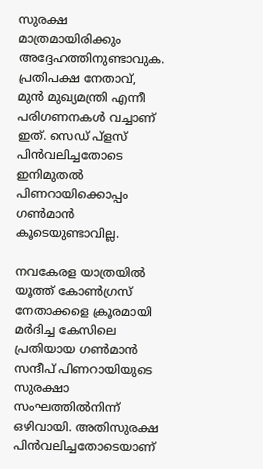സുരക്ഷ മാത്രമായിരിക്കും അദ്ദേഹത്തിനുണ്ടാവുക. പ്രതിപക്ഷ നേതാവ്, മുൻ മുഖ്യമന്ത്രി എന്നീ പരിഗണനകള്‍ വച്ചാണ് ഇത്. സെഡ് പ്ളസ് പിൻവലിച്ചതോടെ ഇനിമുതല്‍ പിണറായിക്കൊപ്പം ഗണ്‍മാൻ കൂടെയുണ്ടാവില്ല.

നവകേരള യാത്രയില്‍ യൂത്ത് കോണ്‍ഗ്രസ് നേതാക്കളെ ക്രൂരമായി മർദിച്ച കേസിലെ പ്രതിയായ ഗണ്‍മാൻ സന്ദീപ് പിണറായിയുടെ സുരക്ഷാ സംഘത്തില്‍നിന്ന് ഒഴിവായി. അതിസുരക്ഷ പിൻവലിച്ചതോടെയാണ്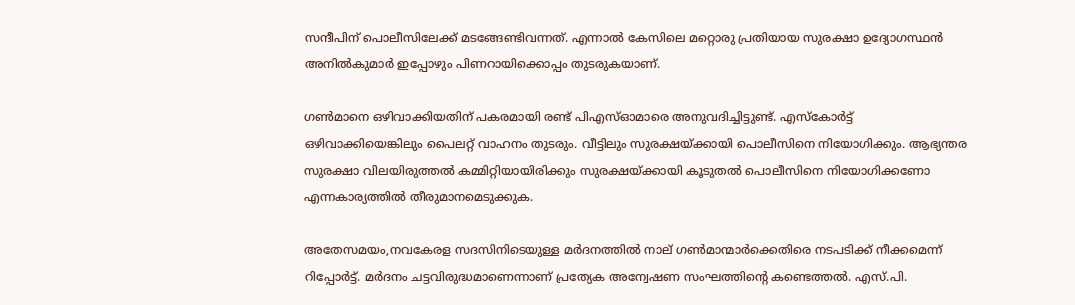സന്ദീപിന് പൊലീസിലേക്ക് മടങ്ങേണ്ടിവന്നത്. എന്നാല്‍ കേസിലെ മറ്റൊരു പ്രതിയായ സുരക്ഷാ ഉദ്യോഗസ്ഥൻ അനില്‍കുമാർ ഇപ്പോഴും പിണറായിക്കൊപ്പം തുടരുകയാണ്.

ഗണ്‍മാനെ ഒഴിവാക്കിയതിന് പകരമായി രണ്ട് പിഎസ്‌ഓമാരെ അനുവദിച്ചിട്ടുണ്ട്. എസ്കോർട്ട് ഒഴിവാക്കിയെങ്കിലും പൈലറ്റ് വാഹനം തുടരും. വീട്ടിലും സുരക്ഷയ്ക്കായി പൊലീസിനെ നിയോഗിക്കും. ആഭ്യന്തര സുരക്ഷാ വിലയിരുത്തല്‍ കമ്മിറ്റിയായിരിക്കും സുരക്ഷയ്ക്കായി കൂടുതല്‍ പൊലീസിനെ നിയോഗിക്കണോ എന്നകാര്യത്തില്‍ തീരുമാനമെടുക്കുക.

അതേസമയം,നവകേരള സദസിനിടെയുള്ള മർദനത്തില്‍ നാല് ഗണ്‍മാന്മാർക്കെതിരെ നടപടിക്ക് നീക്കമെന്ന് റിപ്പോർട്ട്. മർദനം ചട്ടവിരുദ്ധമാണെന്നാണ് പ്രത്യേക അന്വേഷണ സംഘത്തിന്റെ കണ്ടെത്തല്‍. എസ്.പി.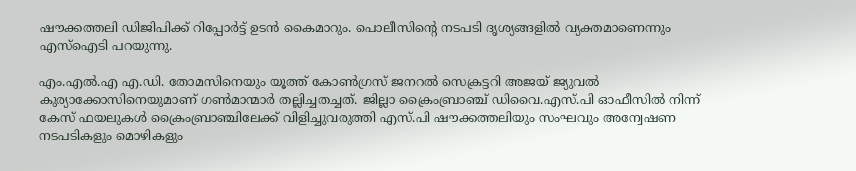ഷൗക്കത്തലി ഡിജിപിക്ക് റിപ്പോർട്ട് ഉടൻ കൈമാറും. പൊലീസിന്റെ നടപടി ദൃശ്യങ്ങളില്‍ വ്യക്തമാണെന്നും എസ്‌ഐടി പറയുന്നു.

എം.എല്‍.എ എ.ഡി. തോമസിനെയും യൂത്ത് കോണ്‍ഗ്രസ് ജനറല്‍ സെക്രട്ടറി അജയ് ജ്യുവല്‍ കുര്യാക്കോസിനെയുമാണ് ഗണ്‍മാന്മാ‌ർ തല്ലിച്ചതച്ചത്. ജില്ലാ ക്രൈംബ്രാഞ്ച് ഡിവൈ.എസ്.പി ഓഫീസില്‍ നിന്ന് കേസ് ഫയലുകള്‍ ക്രൈംബ്രാഞ്ചിലേക്ക് വിളിച്ചുവരുത്തി എസ്.പി ഷൗക്കത്തലിയും സംഘവും അന്വേഷണ നടപടികളും മൊഴികളും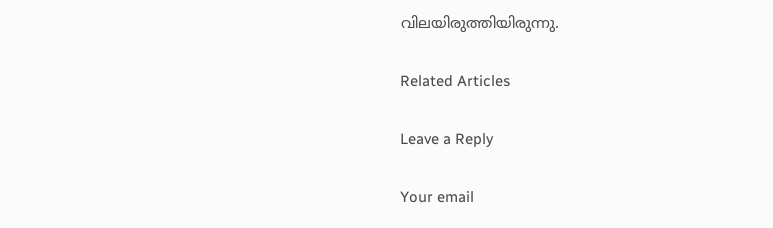വിലയിരുത്തിയിരുന്നു.

Related Articles

Leave a Reply

Your email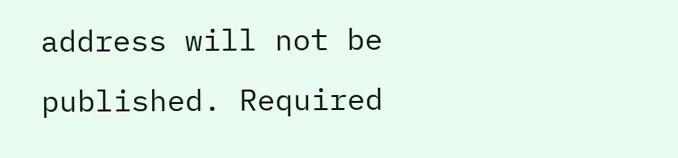address will not be published. Required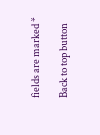fields are marked *

Back to top button